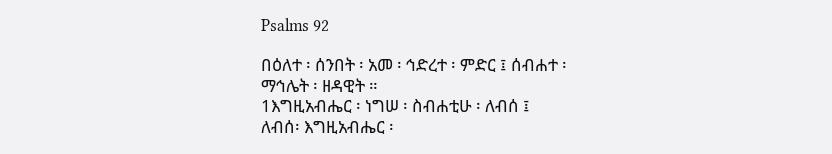Psalms 92

በዕለተ ፡ ሰንበት ፡ አመ ፡ ኅድረተ ፡ ምድር ፤ ሰብሐተ ፡
ማኅሌት ፡ ዘዳዊት ።
1እግዚአብሔር ፡ ነግሠ ፡ ስብሐቲሁ ፡ ለብሰ ፤
ለብሰ፡ እግዚአብሔር ፡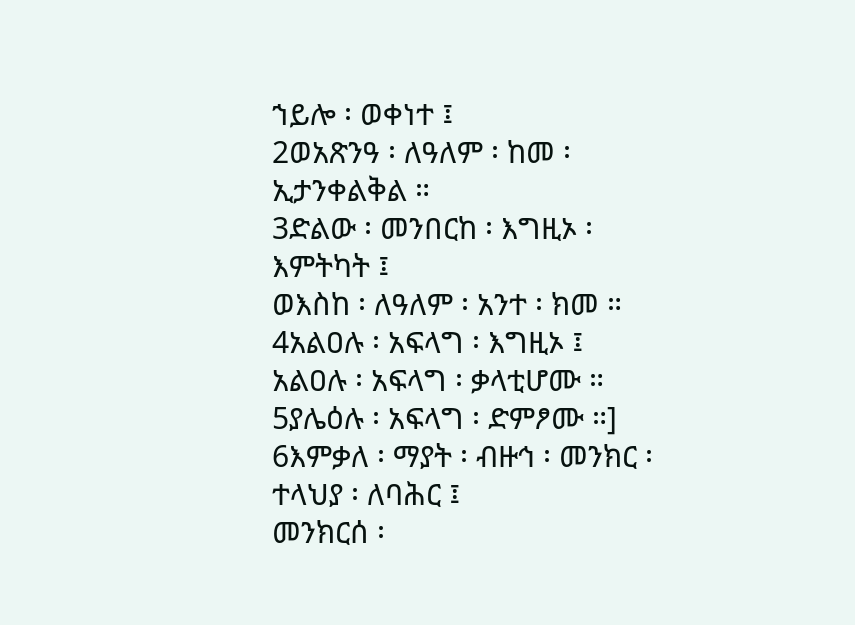ኀይሎ ፡ ወቀነተ ፤
2ወአጽንዓ ፡ ለዓለም ፡ ከመ ፡ ኢታንቀልቅል ።
3ድልው ፡ መንበርከ ፡ እግዚኦ ፡ እምትካት ፤
ወእስከ ፡ ለዓለም ፡ አንተ ፡ ክመ ።
4አልዐሉ ፡ አፍላግ ፡ እግዚኦ ፤
አልዐሉ ፡ አፍላግ ፡ ቃላቲሆሙ ።
5ያሌዕሉ ፡ አፍላግ ፡ ድምፆሙ ።]
6እምቃለ ፡ ማያት ፡ ብዙኅ ፡ መንክር ፡ ተላህያ ፡ ለባሕር ፤
መንክርሰ ፡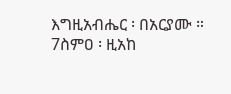እግዚአብሔር ፡ በአርያሙ ።
7ስምዐ ፡ ዚአከ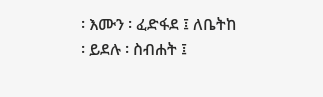፡ እሙን ፡ ፈድፋደ ፤ ለቤትከ ፡ ይደሉ ፡ ስብሐት ፤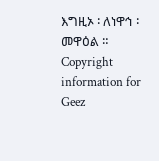እግዚኦ ፡ ለነዋኅ ፡ መዋዕል ።
Copyright information for Geez